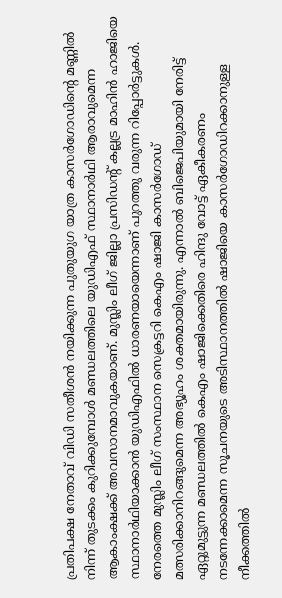പ്രതിപക്ഷ നേതാവ് വിഡി സതീശൻ നയിക്കുന്ന പുതുയുഗ യാത്ര കാസർഗോഡിന്റെ മണ്ണിൽ നിന്ന് തുടക്കം കുറിക്കുമ്പോൾ മണ്ഡലത്തിലെ യുഡിഎഫ് സ്ഥാനാർഥി ആരാവുമെന്ന ആകാംക്ഷക്ക് അവസാനമാവുകയാണ്. മുസ്ലിം ലീഗ് ജില്ലാ പ്രസിഡന്റ് കല്ലട്ര മാഹിൻ ഹാജിയെ സ്ഥാനാർഥിയാക്കാൻ യുഡിഎഫിൽ ധാരണയായെന്നാണ് പുറത്തു വരുന്ന റിപ്പോർട്ടുകൾ.
നേരത്തെ മുസ്ലിം ലീഗ് സംസ്ഥാന സെക്രട്ടറി കെഎം ഷാജി കാസർഗോഡ് മത്സരിക്കാനിറങ്ങുമെന്ന അഭ്യൂഹം ശക്തമായിരുന്നു. എന്നാൽ ബിജെപിയുമായി നേരിട്ട് ഏറ്റുമുട്ടുന്ന മണ്ഡലത്തിൽ കെഎം ഷാജിക്കെതിരെ ഹിന്ദു വോട്ട് ഏകീകരണം നടന്നേക്കാമെന്ന സൂചനയുടെ അടിസ്ഥാനത്തിൽ ഷാജിയെ കാസർഗോഡിറക്കാനുള്ള നീക്കത്തിൽ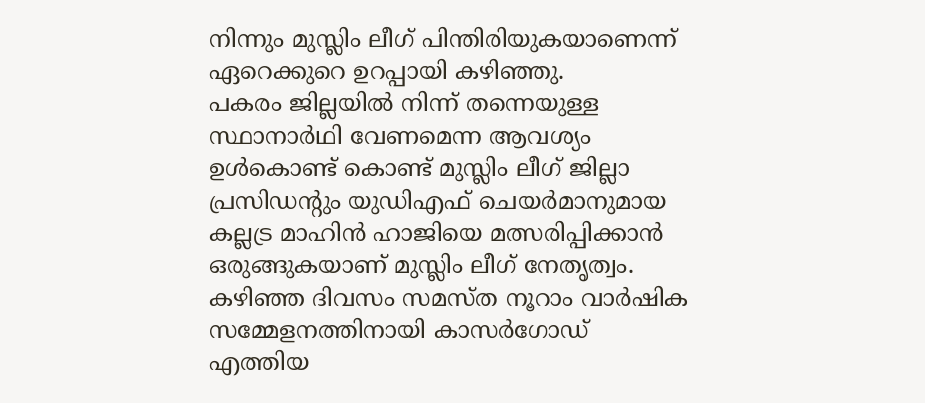നിന്നും മുസ്ലിം ലീഗ് പിന്തിരിയുകയാണെന്ന് ഏറെക്കുറെ ഉറപ്പായി കഴിഞ്ഞു.
പകരം ജില്ലയിൽ നിന്ന് തന്നെയുള്ള സ്ഥാനാർഥി വേണമെന്ന ആവശ്യം ഉൾകൊണ്ട് കൊണ്ട് മുസ്ലിം ലീഗ് ജില്ലാ പ്രസിഡന്റും യുഡിഎഫ് ചെയർമാനുമായ കല്ലട്ര മാഹിൻ ഹാജിയെ മത്സരിപ്പിക്കാൻ ഒരുങ്ങുകയാണ് മുസ്ലിം ലീഗ് നേതൃത്വം. കഴിഞ്ഞ ദിവസം സമസ്ത നൂറാം വാർഷിക സമ്മേളനത്തിനായി കാസർഗോഡ് എത്തിയ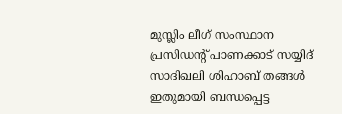മുസ്ലിം ലീഗ് സംസ്ഥാന പ്രസിഡന്റ് പാണക്കാട് സയ്യിദ് സാദിഖലി ശിഹാബ് തങ്ങൾ ഇതുമായി ബന്ധപ്പെട്ട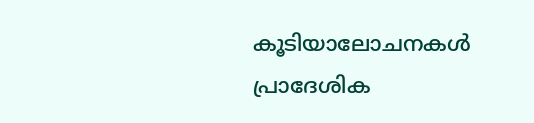കൂടിയാലോചനകൾ പ്രാദേശിക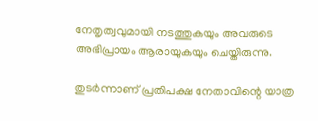നേതൃത്വവുമായി നടത്തുകയും അവരുടെ അഭിപ്രായം ആരായുകയും ചെയ്തിരുന്നു.

തുടർന്നാണ് പ്രതിപക്ഷ നേതാവിന്റെ യാത്ര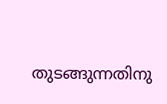തുടങ്ങുന്നതിനു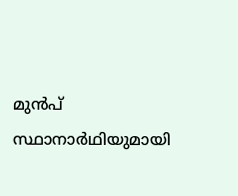മുൻപ് സ്ഥാനാർഥിയുമായി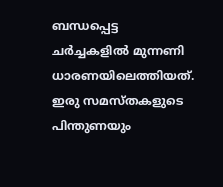ബന്ധപ്പെട്ട ചർച്ചകളിൽ മുന്നണി ധാരണയിലെത്തിയത്. ഇരു സമസ്തകളുടെ പിന്തുണയും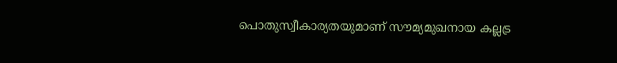പൊതുസ്വീകാര്യതയുമാണ് സൗമ്യമുഖനായ കല്ലട്ര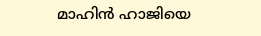മാഹിൻ ഹാജിയെ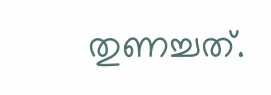തുണച്ചത്.